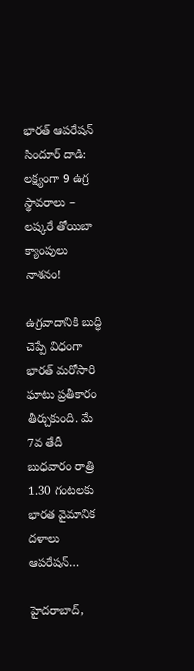భారత్ ఆపరేషన్ సిందూర్ దాడి: లక్ష్యంగా 9 ఉగ్ర స్థావరాలు – లష్కరే తోయిబా క్యాంపులు నాశనం!

ఉగ్రవాదానికి బుద్ధి చెప్పే విధంగా భారత్ మరోసారి ఘాటు ప్రతీకారం తీర్చుకుంది. మే 7వ తేదీ బుధవారం రాత్రి 1.30 గంటలకు భారత వైమానిక దళాలు ఆపరేషన్…

హైదరాబాద్,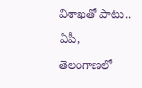విశాఖతో పాటు.. ఏపీ, తెలంగాణలో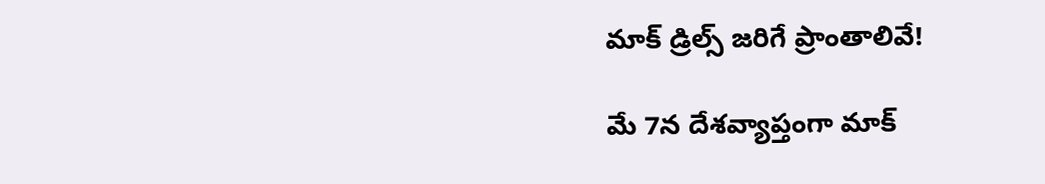మాక్ డ్రిల్స్ జరిగే ప్రాంతాలివే!

మే 7న దేశవ్యాప్తంగా మాక్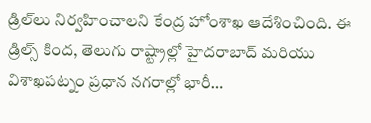డ్రిల్‌లు నిర్వహించాలని కేంద్ర హోంశాఖ ఆదేశించింది. ఈ డ్రిల్స్ కింద, తెలుగు రాష్ట్రాల్లో హైదరాబాద్ మరియు విశాఖపట్నం ప్రధాన నగరాల్లో భారీ…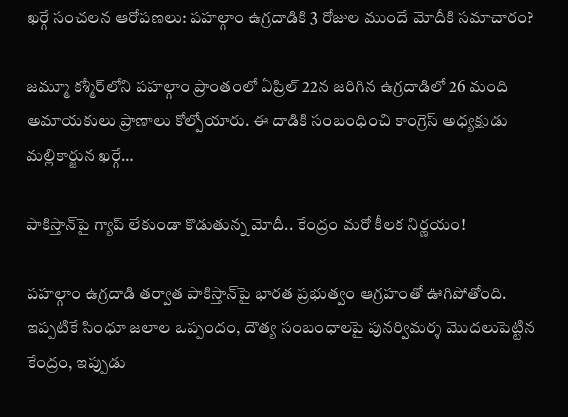ఖర్గే సంచలన ఆరోపణలు: పహల్గాం ఉగ్రదాడికి 3 రోజుల ముందే మోదీకి సమాచారం?

జమ్మూ కశ్మీర్‌లోని పహల్గాం ప్రాంతంలో ఏప్రిల్ 22న జరిగిన ఉగ్రదాడిలో 26 మంది అమాయకులు ప్రాణాలు కోల్పోయారు. ఈ దాడికి సంబంధించి కాంగ్రెస్ అధ్యక్షుడు మల్లికార్జున ఖర్గే…

పాకిస్తాన్‌పై గ్యాప్ లేకుండా కొడుతున్న మోదీ.. కేంద్రం మరో కీలక నిర్ణయం!

పహల్గాం ఉగ్రదాడి తర్వాత పాకిస్తాన్‌పై భారత ప్రభుత్వం ఆగ్రహంతో ఊగిపోతోంది. ఇప్పటికే సింధూ జలాల ఒప్పందం, దౌత్య సంబంధాలపై పునర్విమర్శ మొదలుపెట్టిన కేంద్రం, ఇప్పుడు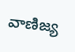వాణిజ్య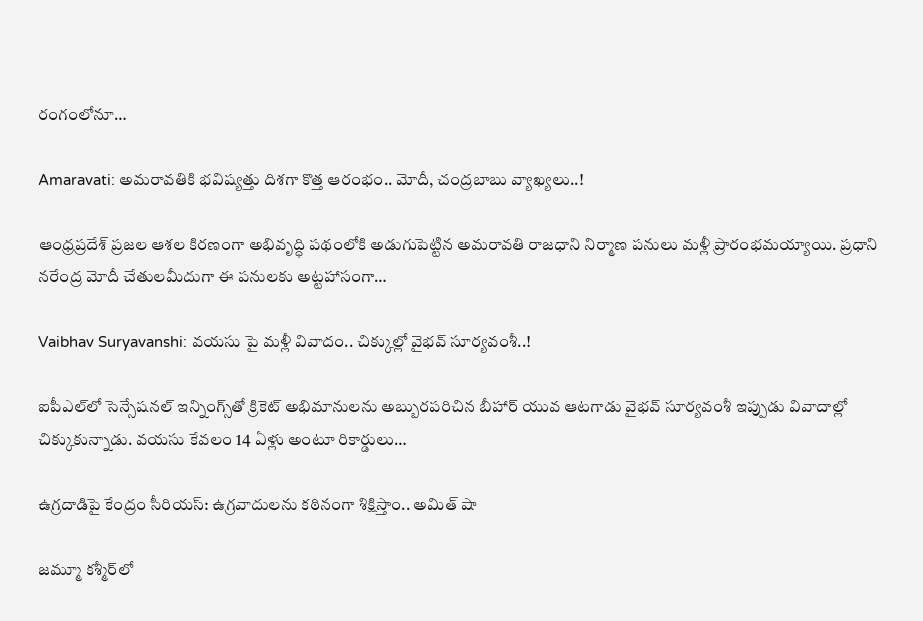రంగంలోనూ…

Amaravati: అమరావతికి భవిష్యత్తు దిశగా కొత్త ఆరంభం.. మోదీ, చంద్రబాబు వ్యాఖ్యలు..!

ఆంధ్రప్రదేశ్‌ ప్రజల ఆశల కిరణంగా అభివృద్ధి పథంలోకి అడుగుపెట్టిన అమరావతి రాజధాని నిర్మాణ పనులు మళ్లీ ప్రారంభమయ్యాయి. ప్రధాని నరేంద్ర మోదీ చేతులమీదుగా ఈ పనులకు అట్టహాసంగా…

Vaibhav Suryavanshi: వయసు పై మళ్లీ వివాదం.. చిక్కుల్లో వైభవ్ సూర్యవంశీ..!

ఐపీఎల్‌లో సెన్సేషనల్ ఇన్నింగ్స్‌తో క్రికెట్ అభిమానులను అబ్బురపరిచిన బీహార్ యువ ఆటగాడు వైభవ్ సూర్యవంశీ ఇప్పుడు వివాదాల్లో చిక్కుకున్నాడు. వయసు కేవలం 14 ఏళ్లు అంటూ రికార్డులు…

ఉగ్రదాడిపై కేంద్రం సీరియస్: ఉగ్రవాదులను కఠినంగా శిక్షిస్తాం.. అమిత్ షా

జమ్మూ కశ్మీర్‌లో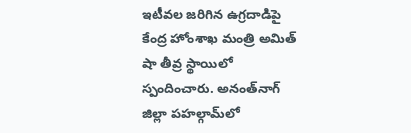ఇటీవల జరిగిన ఉగ్రదాడిపై కేంద్ర హోంశాఖ మంత్రి అమిత్ షా తీవ్ర స్థాయిలో స్పందించారు. అనంత్‌నాగ్ జిల్లా పహల్గామ్‌లో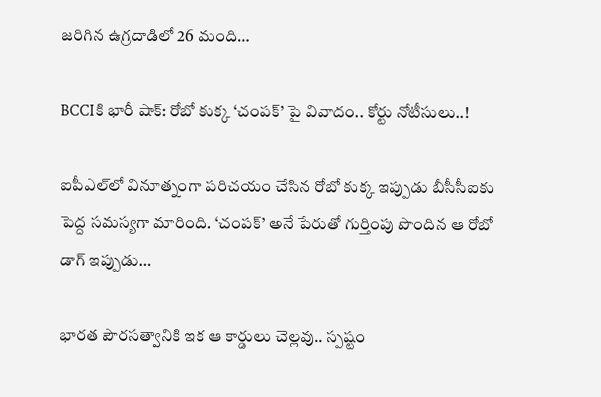జరిగిన ఉగ్రదాడిలో 26 మంది…

BCCIకి భారీ షాక్: రోబో కుక్క ‘చంపక్’ పై వివాదం.. కోర్టు నోటీసులు..!

ఐపీఎల్‌లో వినూత్నంగా పరిచయం చేసిన రోబో కుక్క ఇప్పుడు బీసీసీఐకు పెద్ద సమస్యగా మారింది. ‘చంపక్’ అనే పేరుతో గుర్తింపు పొందిన ఆ రోబో డాగ్ ఇప్పుడు…

భారత పౌరసత్వానికి ఇక ఆ కార్డులు చెల్లవు.. స్పష్టం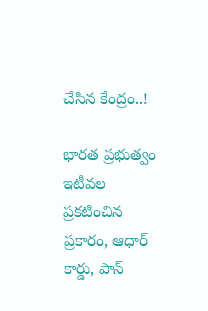చేసిన కేంద్రం..!

భారత ప్రభుత్వం ఇటీవల ప్రకటించిన ప్రకారం, ఆధార్ కార్డు, పాన్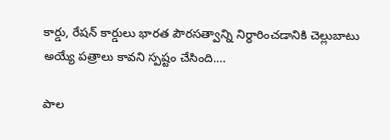కార్డు, రేషన్ కార్డులు భారత పౌరసత్వాన్ని నిర్ధారించడానికి చెల్లుబాటు అయ్యే పత్రాలు కావని స్పష్టం చేసింది.…

పాల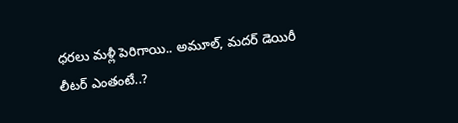ధరలు మళ్లీ పెరిగాయి.. అమూల్, మదర్ డెయిరీ లీటర్‌ ఎంతంటే..?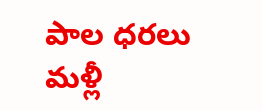పాల ధరలు మళ్లీ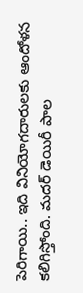పెరిగాయి.. ఇది వినియోగదారులకు ఆందోళన కలిగిస్తోంది. మదర్ డెయిరీ పాల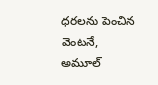ధరలను పెంచిన వెంటనే, అమూల్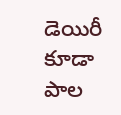డెయిరీ కూడా పాల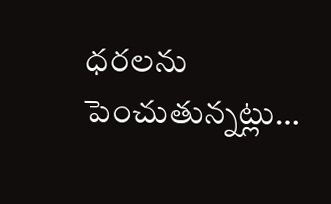ధరలను పెంచుతున్నట్లు…